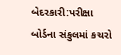બેદરકારી:પરીક્ષા બોર્ડના સંકુલમાં કચરો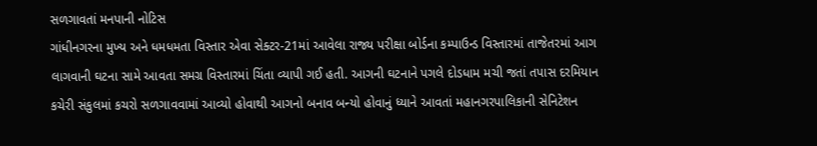સળગાવતાં મનપાની નોટિસ
ગાંધીનગરના મુખ્ય અને ધમધમતા વિસ્તાર એવા સેક્ટર-21માં આવેલા રાજ્ય પરીક્ષા બોર્ડના કમ્પાઉન્ડ વિસ્તારમાં તાજેતરમાં આગ લાગવાની ઘટના સામે આવતા સમગ્ર વિસ્તારમાં ચિંતા વ્યાપી ગઈ હતી. આગની ઘટનાને પગલે દોડધામ મચી જતાં તપાસ દરમિયાન કચેરી સંકુલમાં કચરો સળગાવવામાં આવ્યો હોવાથી આગનો બનાવ બન્યો હોવાનું ધ્યાને આવતાં મહાનગરપાલિકાની સેનિટેશન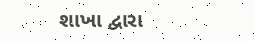શાખા દ્વારા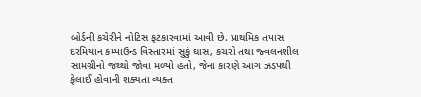બોર્ડની કચેરીને નોટિસ ફટકારવામાં આવી છે. પ્રાથમિક તપાસ દરમિયાન કમ્પાઉન્ડ વિસ્તારમાં સુકું ઘાસ, કચરો તથા જ્વલનશીલ સામગ્રીનો જથ્થો જોવા મળ્યો હતો, જેના કારણે આગ ઝડપથી ફેલાઈ હોવાની શક્યતા વ્યક્ત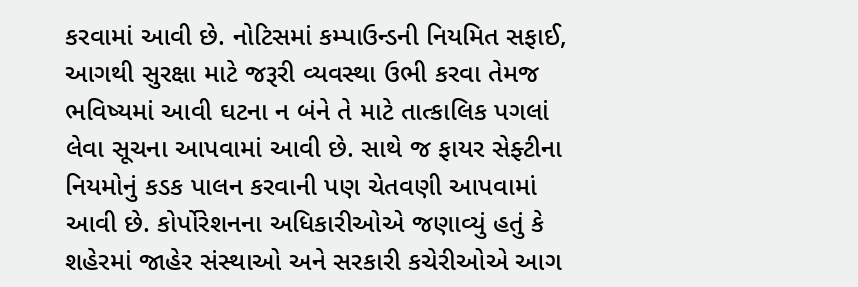કરવામાં આવી છે. નોટિસમાં કમ્પાઉન્ડની નિયમિત સફાઈ, આગથી સુરક્ષા માટે જરૂરી વ્યવસ્થા ઉભી કરવા તેમજ ભવિષ્યમાં આવી ઘટના ન બંને તે માટે તાત્કાલિક પગલાં લેવા સૂચના આપવામાં આવી છે. સાથે જ ફાયર સેફ્ટીના નિયમોનું કડક પાલન કરવાની પણ ચેતવણી આપવામાં આવી છે. કોર્પોરેશનના અધિકારીઓએ જણાવ્યું હતું કે શહેરમાં જાહેર સંસ્થાઓ અને સરકારી કચેરીઓએ આગ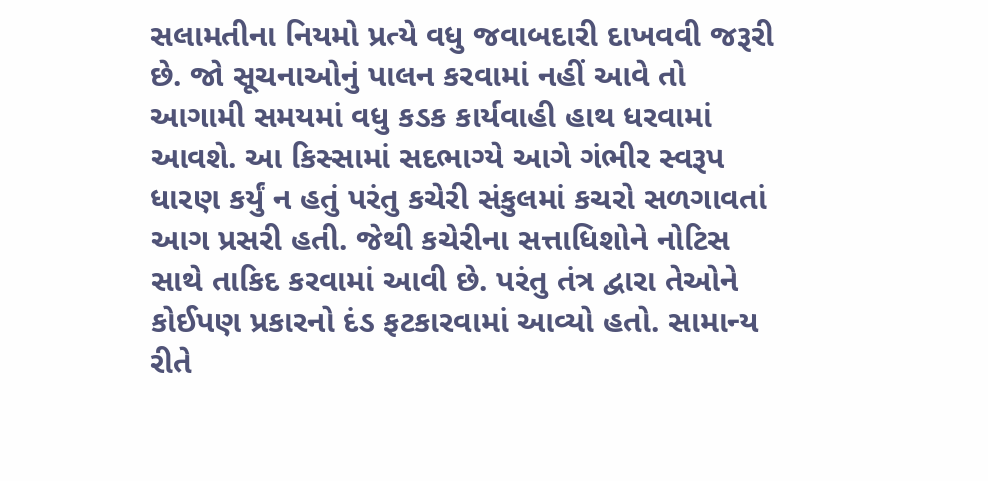સલામતીના નિયમો પ્રત્યે વધુ જવાબદારી દાખવવી જરૂરી છે. જો સૂચનાઓનું પાલન કરવામાં નહીં આવે તો આગામી સમયમાં વધુ કડક કાર્યવાહી હાથ ધરવામાં આવશે. આ કિસ્સામાં સદભાગ્યે આગે ગંભીર સ્વરૂપ ધારણ કર્યું ન હતું પરંતુ કચેરી સંકુલમાં કચરો સળગાવતાં આગ પ્રસરી હતી. જેથી કચેરીના સત્તાધિશોને નોટિસ સાથે તાકિદ કરવામાં આવી છે. પરંતુ તંત્ર દ્વારા તેઓને કોઈપણ પ્રકારનો દંડ ફટકારવામાં આવ્યો હતો. સામાન્ય રીતે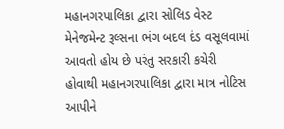મહાનગરપાલિકા દ્વારા સોલિડ વેસ્ટ મેનેજમેન્ટ રૂલ્સના ભંગ બદલ દંડ વસૂલવામાં આવતો હોય છે પરંતુ સરકારી કચેરી હોવાથી મહાનગરપાલિકા દ્વારા માત્ર નોટિસ આપીને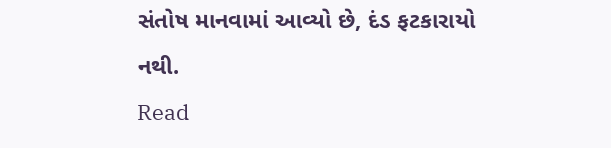સંતોષ માનવામાં આવ્યો છે, દંડ ફટકારાયો નથી.
Read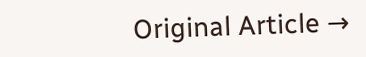Original Article →